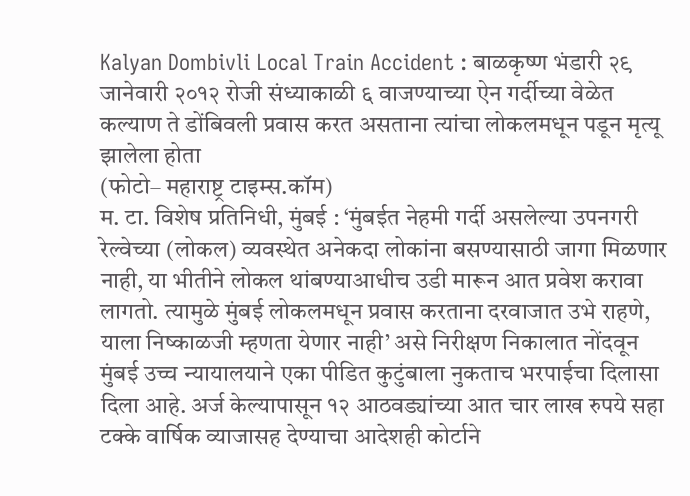Kalyan Dombivli Local Train Accident : बाळकृष्ण भंडारी २९ जानेवारी २०१२ रोजी संध्याकाळी ६ वाजण्याच्या ऐन गर्दीच्या वेळेत कल्याण ते डोंबिवली प्रवास करत असताना त्यांचा लोकलमधून पडून मृत्यू झालेला होता
(फोटो– महाराष्ट्र टाइम्स.कॉम)
म. टा. विशेष प्रतिनिधी, मुंबई : ‘मुंबईत नेहमी गर्दी असलेल्या उपनगरी रेल्वेच्या (लोकल) व्यवस्थेत अनेकदा लोकांना बसण्यासाठी जागा मिळणार नाही, या भीतीने लोकल थांबण्याआधीच उडी मारून आत प्रवेश करावा लागतो. त्यामुळे मुंबई लोकलमधून प्रवास करताना दरवाजात उभे राहणे, याला निष्काळजी म्हणता येणार नाही’ असे निरीक्षण निकालात नोंदवून मुंबई उच्च न्यायालयाने एका पीडित कुटुंबाला नुकताच भरपाईचा दिलासा दिला आहे. अर्ज केल्यापासून १२ आठवड्यांच्या आत चार लाख रुपये सहा टक्के वार्षिक व्याजासह देण्याचा आदेशही कोर्टाने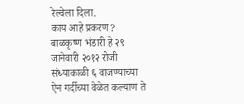रेल्वेला दिला.
काय आहे प्रकरण?
बाळकृष्ण भंडारी हे २९ जानेवारी २०१२ रोजी संध्याकाळी ६ वाजण्याच्या ऐन गर्दीच्या वेळेत कल्याण ते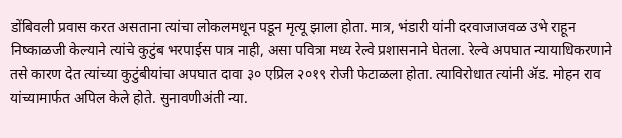डोंबिवली प्रवास करत असताना त्यांचा लोकलमधून पडून मृत्यू झाला होता. मात्र, भंडारी यांनी दरवाजाजवळ उभे राहून निष्काळजी केल्याने त्यांचे कुटुंब भरपाईस पात्र नाही, असा पवित्रा मध्य रेल्वे प्रशासनाने घेतला. रेल्वे अपघात न्यायाधिकरणाने तसे कारण देत त्यांच्या कुटुंबीयांचा अपघात दावा ३० एप्रिल २०१९ रोजी फेटाळला होता. त्याविरोधात त्यांनी ॲड. मोहन राव यांच्यामार्फत अपिल केले होते. सुनावणीअंती न्या.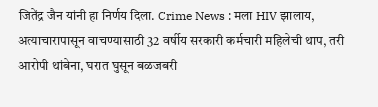जितेंद्र जैन यांनी हा निर्णय दिला. Crime News : मला HIV झालाय, अत्याचारापासून वाचण्यासाठी 32 वर्षीय सरकारी कर्मचारी महिलेची थाप, तरी आरोपी थांबेना, घरात घुसून बळजबरी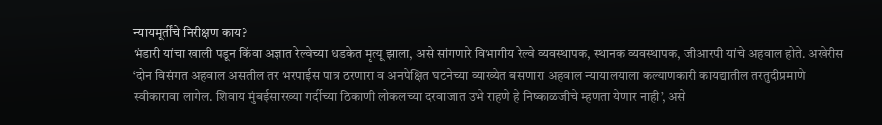न्यायमूर्तींचे निरीक्षण काय?
भंडारी यांचा खाली पडून किंवा अज्ञात रेल्वेच्या धडकेत मृत्यू झाला, असे सांगणारे विभागीय रेल्वे व्यवस्थापक, स्थानक व्यवस्थापक, जीआरपी यांचे अहवाल होते. अखेरीस ‘दोन विसंगत अहवाल असतील तर भरपाईस पात्र ठरणारा व अनपेक्षित घटनेच्या व्याख्येत बसणारा अहवाल न्यायालयाला कल्याणकारी कायद्यातील तरतुदीप्रमाणे स्वीकारावा लागेल. शिवाय मुंबईसारख्या गर्दीच्या ठिकाणी लोकलच्या दरवाजात उभे राहणे हे निष्काळजीचे म्हणता येणार नाही’, असे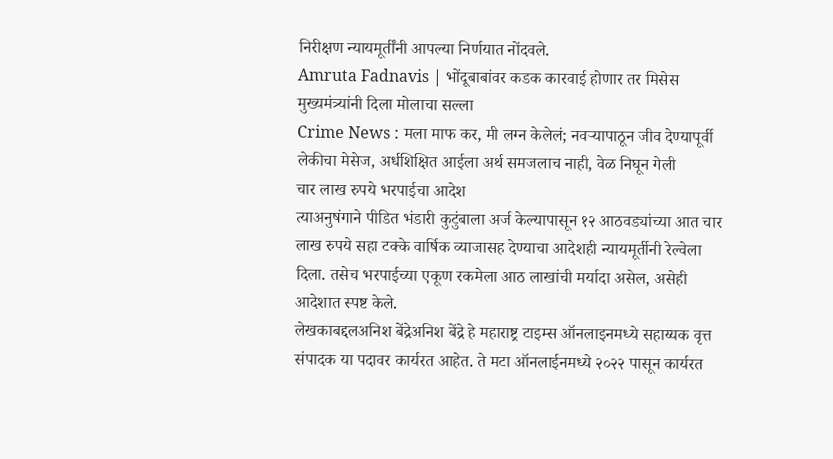निरीक्षण न्यायमूर्तींनी आपल्या निर्णयात नोंदवले.
Amruta Fadnavis | भोंदूबाबांवर कडक कारवाई होणार तर मिसेस मुख्यमंत्र्यांनी दिला मोलाचा सल्ला
Crime News : मला माफ कर, मी लग्न केलेलं; नवऱ्यापाठून जीव देण्यापूर्वी लेकीचा मेसेज, अर्धशिक्षित आईला अर्थ समजलाच नाही, वेळ निघून गेली
चार लाख रुपये भरपाईचा आदेश
त्याअनुषंगाने पीडित भंडारी कुटुंबाला अर्ज केल्यापासून १२ आठवड्यांच्या आत चार लाख रुपये सहा टक्के वार्षिक व्याजासह देण्याचा आदेशही न्यायमूर्तीनी रेल्वेला दिला. तसेच भरपाईच्या एकूण रकमेला आठ लाखांची मर्यादा असेल, असेही आदेशात स्पष्ट केले.
लेखकाबद्दलअनिश बेंद्रेअनिश बेंद्रे हे महाराष्ट्र टाइम्स ऑनलाइनमध्ये सहाय्यक वृत्त संपादक या पदावर कार्यरत आहेत. ते मटा ऑनलाईनमध्ये २०२२ पासून कार्यरत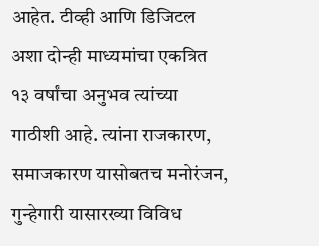आहेत. टीव्ही आणि डिजिटल अशा दोन्ही माध्यमांचा एकत्रित १३ वर्षांचा अनुभव त्यांच्या गाठीशी आहे. त्यांना राजकारण, समाजकारण यासोबतच मनोरंजन, गुन्हेगारी यासारख्या विविध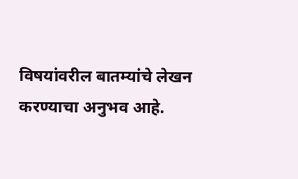विषयांवरील बातम्यांचे लेखन करण्याचा अनुभव आहे.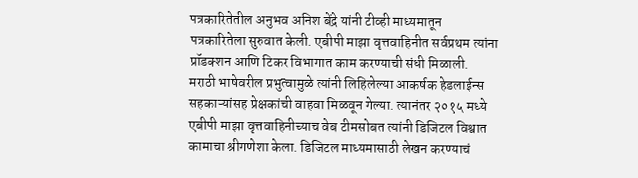पत्रकारितेतील अनुभव अनिश बेंद्रे यांनी टीव्ही माध्यमातून पत्रकारितेला सुरुवात केली. एबीपी माझा वृत्तवाहिनीत सर्वप्रथम त्यांना प्रॉडक्शन आणि टिकर विभागात काम करण्याची संधी मिळाली. मराठी भाषेवरील प्रभुत्वामुळे त्यांनी लिहिलेल्या आकर्षक हेडलाईन्स सहकाऱ्यांसह प्रेक्षकांची वाहवा मिळवून गेल्या. त्यानंतर २०१५ मध्ये एबीपी माझा वृत्तवाहिनीच्याच वेब टीमसोबत त्यांनी डिजिटल विश्वात कामाचा श्रीगणेशा केला. डिजिटल माध्यमासाठी लेखन करण्याचं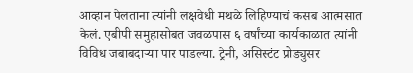आव्हान पेलताना त्यांनी लक्षवेधी मथळे लिहिण्याचं कसब आत्मसात केलं. एबीपी समुहासोबत जवळपास ६ वर्षांच्या कार्यकाळात त्यांनी विविध जबाबदाऱ्या पार पाडल्या. ट्रेनी, असिस्टंट प्रोड्युसर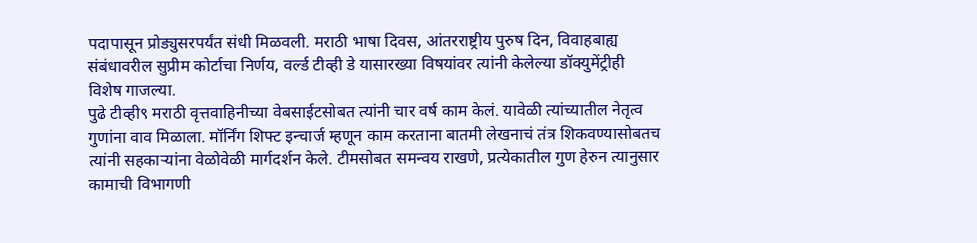पदापासून प्रोड्युसरपर्यंत संधी मिळवली. मराठी भाषा दिवस, आंतरराष्ट्रीय पुरुष दिन, विवाहबाह्य संबंधावरील सुप्रीम कोर्टाचा निर्णय, वर्ल्ड टीव्ही डे यासारख्या विषयांवर त्यांनी केलेल्या डॉक्युमेंट्रीही विशेष गाजल्या.
पुढे टीव्ही९ मराठी वृत्तवाहिनीच्या वेबसाईटसोबत त्यांनी चार वर्ष काम केलं. यावेळी त्यांच्यातील नेतृत्व गुणांना वाव मिळाला. मॉर्निंग शिफ्ट इन्चार्ज म्हणून काम करताना बातमी लेखनाचं तंत्र शिकवण्यासोबतच त्यांनी सहकाऱ्यांना वेळोवेळी मार्गदर्शन केले. टीमसोबत समन्वय राखणे, प्रत्येकातील गुण हेरुन त्यानुसार कामाची विभागणी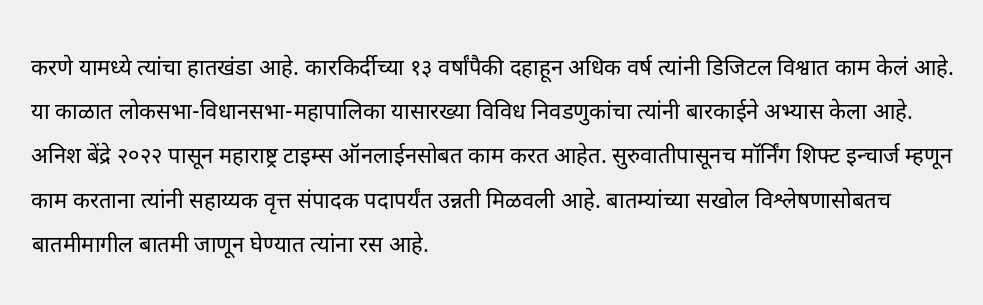करणे यामध्ये त्यांचा हातखंडा आहे. कारकिर्दीच्या १३ वर्षांपैकी दहाहून अधिक वर्ष त्यांनी डिजिटल विश्वात काम केलं आहे. या काळात लोकसभा-विधानसभा-महापालिका यासारख्या विविध निवडणुकांचा त्यांनी बारकाईने अभ्यास केला आहे.
अनिश बेंद्रे २०२२ पासून महाराष्ट्र टाइम्स ऑनलाईनसोबत काम करत आहेत. सुरुवातीपासूनच मॉर्निंग शिफ्ट इन्चार्ज म्हणून काम करताना त्यांनी सहाय्यक वृत्त संपादक पदापर्यंत उन्नती मिळवली आहे. बातम्यांच्या सखोल विश्लेषणासोबतच बातमीमागील बातमी जाणून घेण्यात त्यांना रस आहे.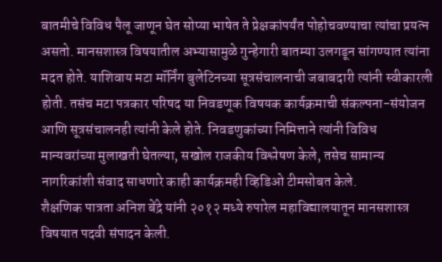बातमीचे विविध पैलू जाणून घेत सोप्या भाषेत ते प्रेक्षकांपर्यंत पोहोचवण्याचा त्यांचा प्रयत्न असतो. मानसशास्त्र विषयातील अभ्यासामुळे गुन्हेगारी बातम्या उलगडून सांगण्यात त्यांना मदत होते. याशिवाय मटा मॉर्निंग बुलेटिनच्या सूत्रसंचालनाची जबाबदारी त्यांनी स्वीकारली होती. तसंच मटा पत्रकार परिषद या निवडणूक विषयक कार्यक्रमाची संकल्पना-संयोजन आणि सूत्रसंचालनही त्यांनी केले होते. निवडणुकांच्या निमित्ताने त्यांनी विविध मान्यवरांच्या मुलाखती घेतल्या, सखोल राजकीय विश्लेषण केले, तसेच सामान्य नागरिकांशी संवाद साधणारे काही कार्यक्रमही व्हिडिओ टीमसोबत केले.
शैक्षणिक पात्रता अनिश बेंद्रे यांनी २०१२ मध्ये रुपारेल महाविद्यालयातून मानसशास्त्र विषयात पदवी संपादन केली.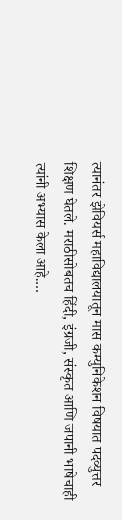त्यानंतर झेवियर्स महाविद्यालयातून मास कम्युनिकेशन विषयात पदव्युत्तर शिक्षण घेतले. मराठीसोबतच हिंदी, इंग्रजी, संस्कृत आणि जपानी भाषेचाही त्यांनी अभ्यास केला आहे.…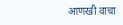आणखी वाचा